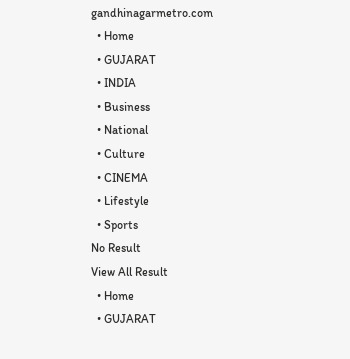gandhinagarmetro.com
  • Home
  • GUJARAT
  • INDIA
  • Business
  • National
  • Culture
  • CINEMA
  • Lifestyle
  • Sports
No Result
View All Result
  • Home
  • GUJARAT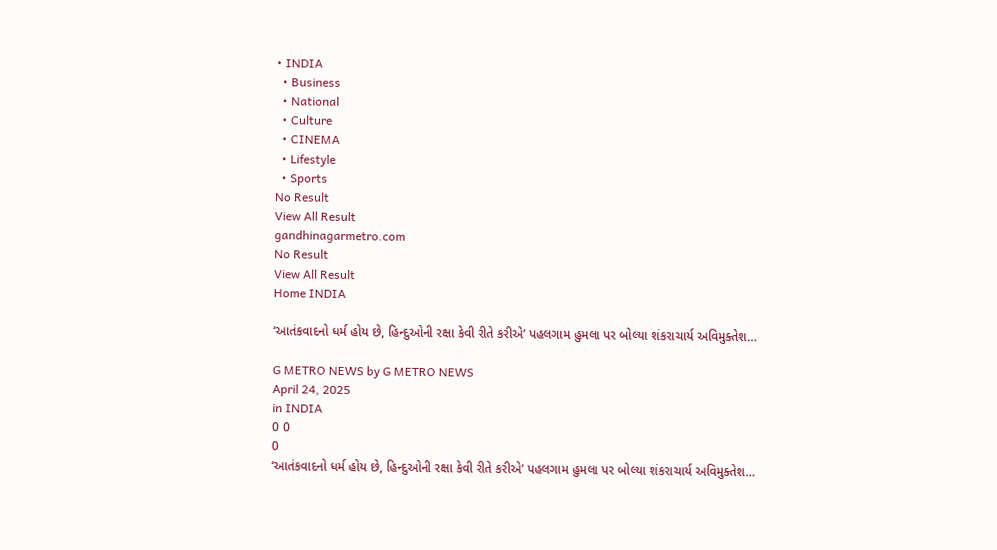• INDIA
  • Business
  • National
  • Culture
  • CINEMA
  • Lifestyle
  • Sports
No Result
View All Result
gandhinagarmetro.com
No Result
View All Result
Home INDIA

‘આતંકવાદનો ધર્મ હોય છે, હિન્દુઓની રક્ષા કેવી રીતે કરીએ’ પહલગામ હુમલા પર બોલ્યા શંકરાચાર્ય અવિમુક્તેશ…

G METRO NEWS by G METRO NEWS
April 24, 2025
in INDIA
0 0
0
‘આતંકવાદનો ધર્મ હોય છે, હિન્દુઓની રક્ષા કેવી રીતે કરીએ’ પહલગામ હુમલા પર બોલ્યા શંકરાચાર્ય અવિમુક્તેશ…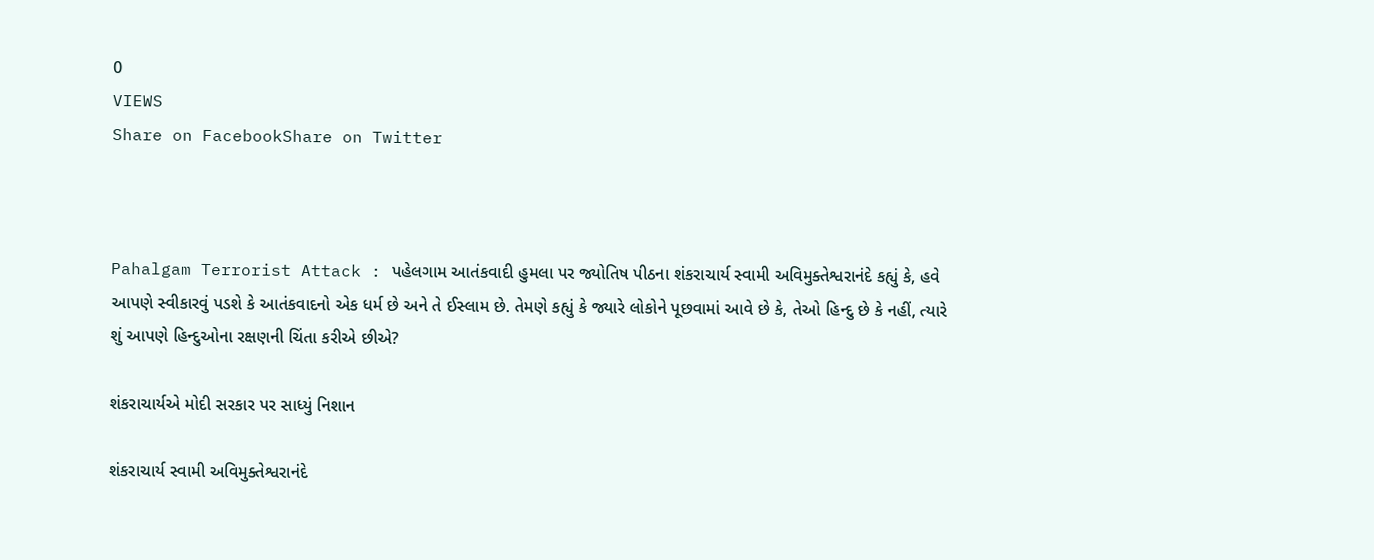0
VIEWS
Share on FacebookShare on Twitter



Pahalgam Terrorist Attack : પહેલગામ આતંકવાદી હુમલા પર જ્યોતિષ પીઠના શંકરાચાર્ય સ્વામી અવિમુક્તેશ્વરાનંદે કહ્યું કે, હવે આપણે સ્વીકારવું પડશે કે આતંકવાદનો એક ધર્મ છે અને તે ઈસ્લામ છે. તેમણે કહ્યું કે જ્યારે લોકોને પૂછવામાં આવે છે કે, તેઓ હિન્દુ છે કે નહીં, ત્યારે શું આપણે હિન્દુઓના રક્ષણની ચિંતા કરીએ છીએ?

શંકરાચાર્યએ મોદી સરકાર પર સાધ્યું નિશાન

શંકરાચાર્ય સ્વામી અવિમુક્તેશ્વરાનંદે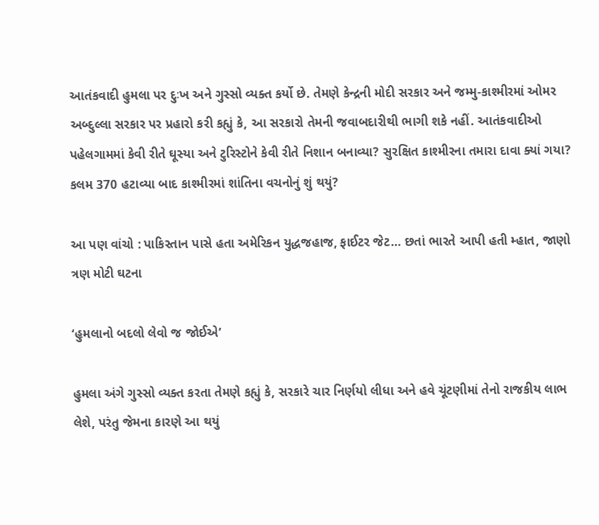આતંકવાદી હુમલા પર દુઃખ અને ગુસ્સો વ્યક્ત કર્યો છે. તેમણે કેન્દ્રની મોદી સરકાર અને જમ્મુ-કાશ્મીરમાં ઓમર અબ્દુલ્લા સરકાર પર પ્રહારો કરી કહ્યું કે, આ સરકારો તેમની જવાબદારીથી ભાગી શકે નહીં. આતંકવાદીઓ પહેલગામમાં કેવી રીતે ઘૂસ્યા અને ટુરિસ્ટોને કેવી રીતે નિશાન બનાવ્યા? સુરક્ષિત કાશ્મીરના તમારા દાવા ક્યાં ગયા? કલમ 370 હટાવ્યા બાદ કાશ્મીરમાં શાંતિના વચનોનું શું થયું?

આ પણ વાંચો : પાકિસ્તાન પાસે હતા અમેરિકન યુદ્ધજહાજ, ફાઈટર જેટ… છતાં ભારતે આપી હતી મ્હાત, જાણો ત્રણ મોટી ઘટના

‘હુમલાનો બદલો લેવો જ જોઈએ’

હુમલા અંગે ગુસ્સો વ્યક્ત કરતા તેમણે કહ્યું કે, સરકારે ચાર નિર્ણયો લીધા અને હવે ચૂંટણીમાં તેનો રાજકીય લાભ લેશે, પરંતુ જેમના કારણે આ થયું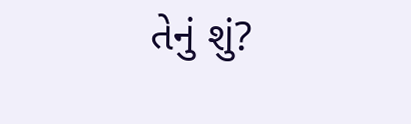તેનું શું?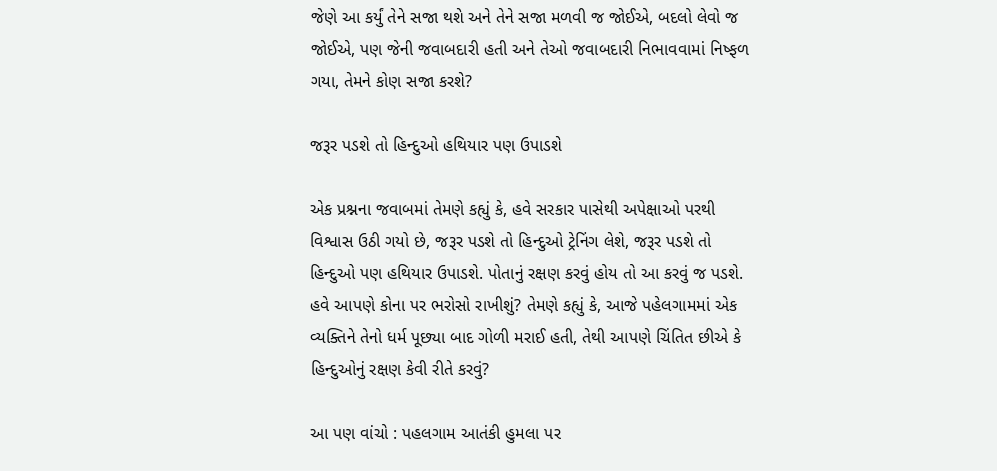જેણે આ કર્યું તેને સજા થશે અને તેને સજા મળવી જ જોઈએ, બદલો લેવો જ જોઈએ, પણ જેની જવાબદારી હતી અને તેઓ જવાબદારી નિભાવવામાં નિષ્ફળ ગયા, તેમને કોણ સજા કરશે?

જરૂર પડશે તો હિન્દુઓ હથિયાર પણ ઉપાડશે

એક પ્રશ્નના જવાબમાં તેમણે કહ્યું કે, હવે સરકાર પાસેથી અપેક્ષાઓ પરથી વિશ્વાસ ઉઠી ગયો છે, જરૂર પડશે તો હિન્દુઓ ટ્રેનિંગ લેશે, જરૂર પડશે તો હિન્દુઓ પણ હથિયાર ઉપાડશે. પોતાનું રક્ષણ કરવું હોય તો આ કરવું જ પડશે. હવે આપણે કોના પર ભરોસો રાખીશું? તેમણે કહ્યું કે, આજે પહેલગામમાં એક વ્યક્તિને તેનો ધર્મ પૂછ્યા બાદ ગોળી મરાઈ હતી, તેથી આપણે ચિંતિત છીએ કે હિન્દુઓનું રક્ષણ કેવી રીતે કરવું?

આ પણ વાંચો : પહલગામ આતંકી હુમલા પર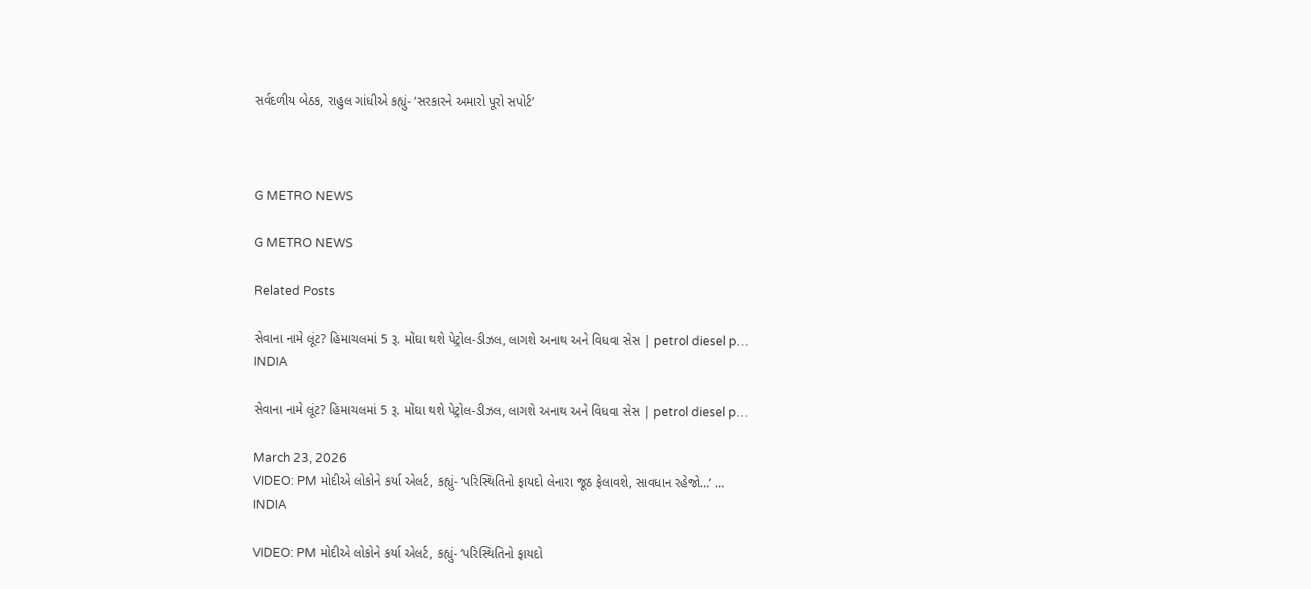સર્વદળીય બેઠક, રાહુલ ગાંધીએ કહ્યું- ‘સરકારને અમારો પૂરો સપોર્ટ’



G METRO NEWS

G METRO NEWS

Related Posts

સેવાના નામે લૂંટ? હિમાચલમાં 5 રૂ. મોંઘા થશે પેટ્રોલ-ડીઝલ, લાગશે અનાથ અને વિધવા સેસ | petrol diesel p…
INDIA

સેવાના નામે લૂંટ? હિમાચલમાં 5 રૂ. મોંઘા થશે પેટ્રોલ-ડીઝલ, લાગશે અનાથ અને વિધવા સેસ | petrol diesel p…

March 23, 2026
VIDEO: PM મોદીએ લોકોને કર્યા એલર્ટ, કહ્યું- ‘પરિસ્થિતિનો ફાયદો લેનારા જૂઠ ફેલાવશે, સાવધાન રહેજો…’ …
INDIA

VIDEO: PM મોદીએ લોકોને કર્યા એલર્ટ, કહ્યું- ‘પરિસ્થિતિનો ફાયદો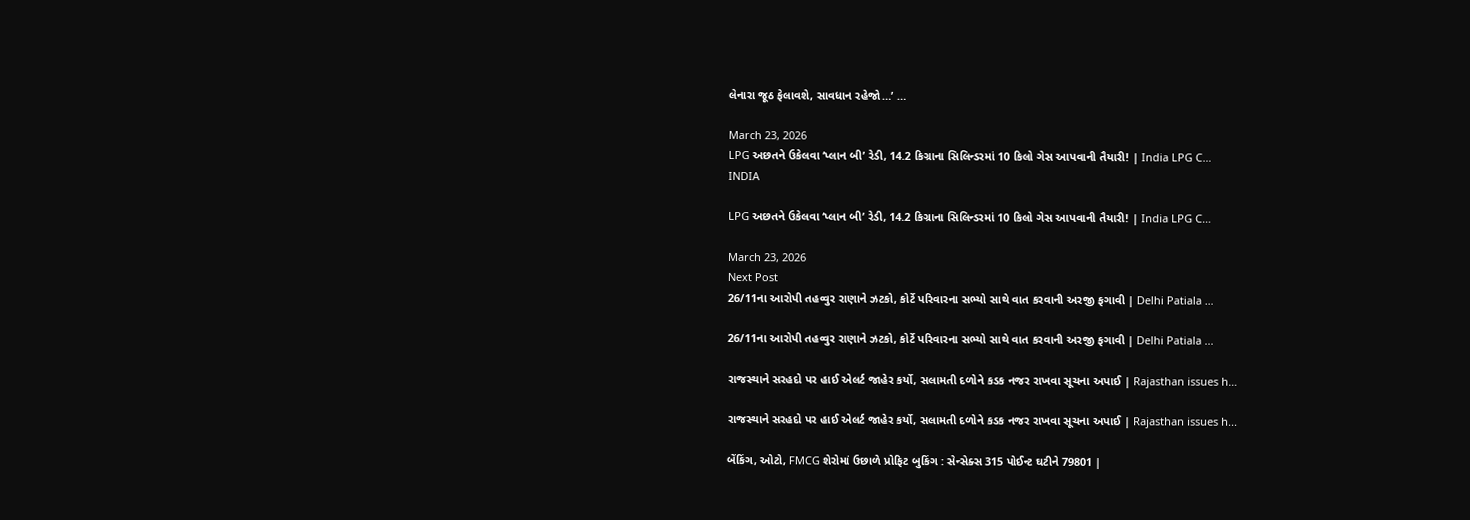લેનારા જૂઠ ફેલાવશે, સાવધાન રહેજો…’ …

March 23, 2026
LPG અછતને ઉકેલવા ‘પ્લાન બી’ રેડી, 14.2 કિગ્રાના સિલિન્ડરમાં 10 કિલો ગેસ આપવાની તૈયારી! | India LPG C…
INDIA

LPG અછતને ઉકેલવા ‘પ્લાન બી’ રેડી, 14.2 કિગ્રાના સિલિન્ડરમાં 10 કિલો ગેસ આપવાની તૈયારી! | India LPG C…

March 23, 2026
Next Post
26/11ના આરોપી તહવ્વુર રાણાને ઝટકો, કોર્ટે પરિવારના સભ્યો સાથે વાત કરવાની અરજી ફગાવી | Delhi Patiala …

26/11ના આરોપી તહવ્વુર રાણાને ઝટકો, કોર્ટે પરિવારના સભ્યો સાથે વાત કરવાની અરજી ફગાવી | Delhi Patiala ...

રાજસ્થાને સરહદો પર હાઈ એલર્ટ જાહેર કર્યો, સલામતી દળોને કડક નજર રાખવા સૂચના અપાઈ | Rajasthan issues h…

રાજસ્થાને સરહદો પર હાઈ એલર્ટ જાહેર કર્યો, સલામતી દળોને કડક નજર રાખવા સૂચના અપાઈ | Rajasthan issues h...

બેંકિંગ, ઓટો, FMCG શેરોમાં ઉછાળે પ્રોફિટ બુકિંગ : સેન્સેક્સ 315 પોઈન્ટ ઘટીને 79801 |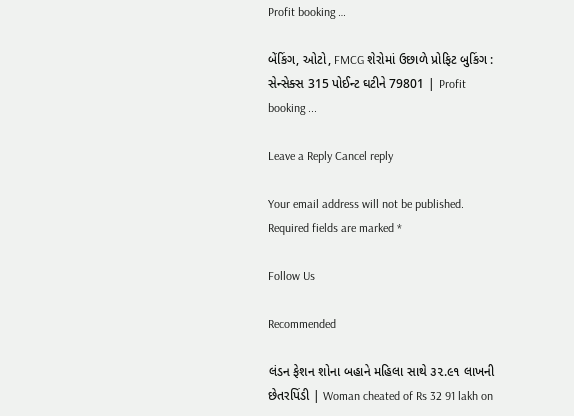Profit booking …

બેંકિંગ, ઓટો, FMCG શેરોમાં ઉછાળે પ્રોફિટ બુકિંગ : સેન્સેક્સ 315 પોઈન્ટ ઘટીને 79801 | Profit booking ...

Leave a Reply Cancel reply

Your email address will not be published. Required fields are marked *

Follow Us

Recommended

લંડન ફેશન શોના બહાને મહિલા સાથે ૩૨.૯૧ લાખની છેતરપિંડી | Woman cheated of Rs 32 91 lakh on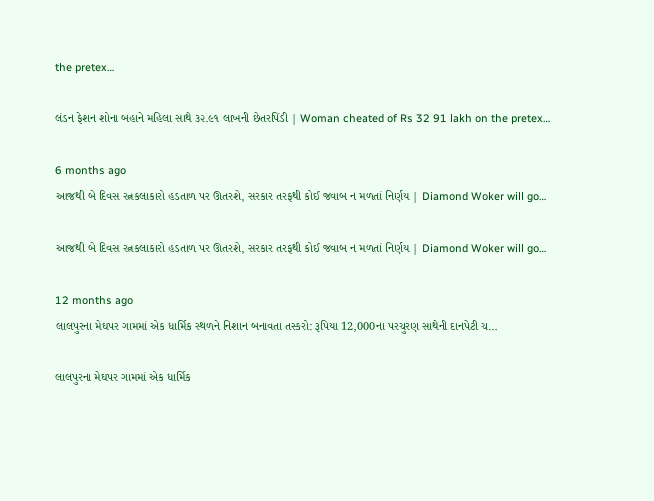the pretex…

લંડન ફેશન શોના બહાને મહિલા સાથે ૩૨.૯૧ લાખની છેતરપિંડી | Woman cheated of Rs 32 91 lakh on the pretex…

6 months ago
આજથી બે દિવસ રત્નકલાકારો હડતાળ પર ઊતરશે, સરકાર તરફથી કોઈ જવાબ ન મળતાં નિર્ણય | Diamond Woker will go…

આજથી બે દિવસ રત્નકલાકારો હડતાળ પર ઊતરશે, સરકાર તરફથી કોઈ જવાબ ન મળતાં નિર્ણય | Diamond Woker will go…

12 months ago
લાલપુરના મેઘપર ગામમાં એક ધાર્મિક સ્થળને નિશાન બનાવતા તસ્કરો: રૂપિયા 12,000ના પરચુરણ સાથેની દાનપેટી ચ…

લાલપુરના મેઘપર ગામમાં એક ધાર્મિક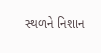સ્થળને નિશાન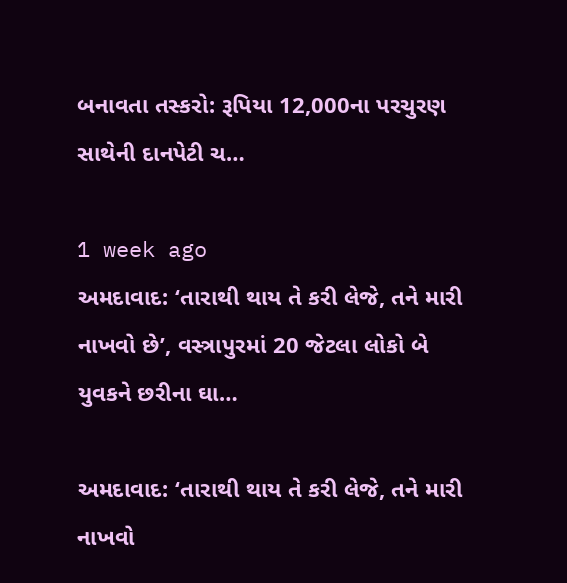બનાવતા તસ્કરો: રૂપિયા 12,000ના પરચુરણ સાથેની દાનપેટી ચ…

1 week ago
અમદાવાદ: ‘તારાથી થાય તે કરી લેજે, તને મારી નાખવો છે’, વસ્ત્રાપુરમાં 20 જેટલા લોકો બે યુવકને છરીના ઘા…

અમદાવાદ: ‘તારાથી થાય તે કરી લેજે, તને મારી નાખવો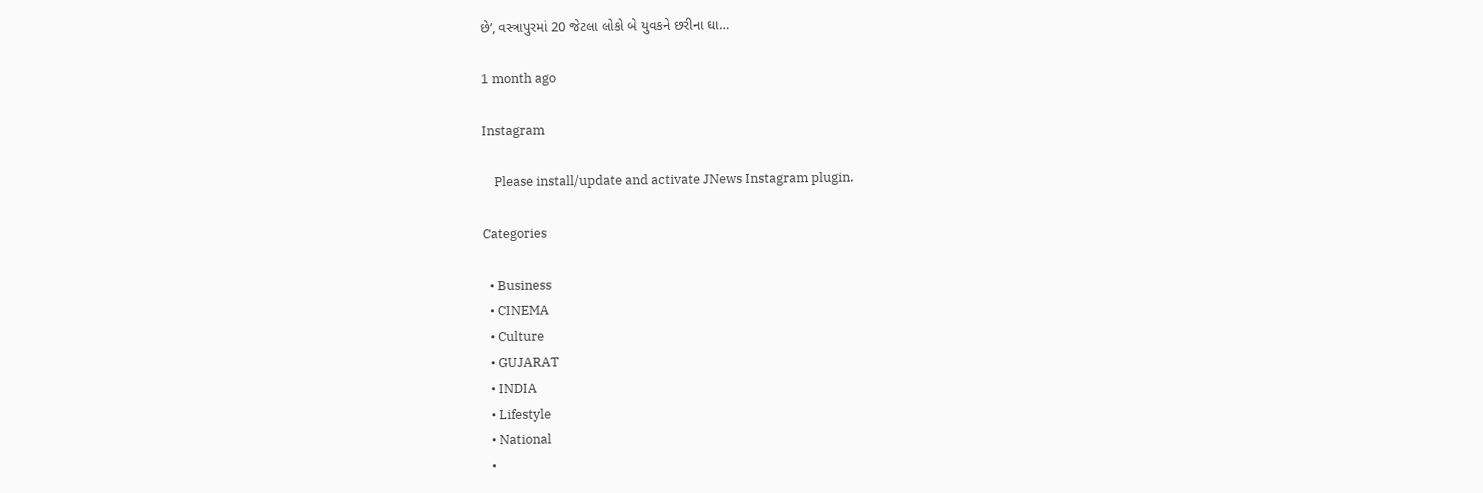છે’, વસ્ત્રાપુરમાં 20 જેટલા લોકો બે યુવકને છરીના ઘા…

1 month ago

Instagram

    Please install/update and activate JNews Instagram plugin.

Categories

  • Business
  • CINEMA
  • Culture
  • GUJARAT
  • INDIA
  • Lifestyle
  • National
  •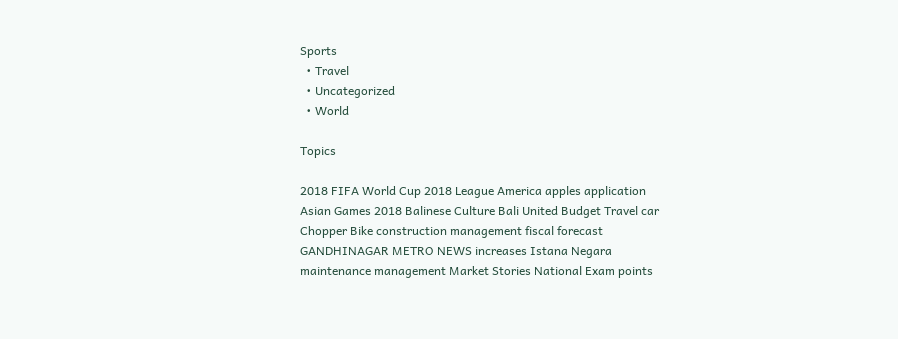Sports
  • Travel
  • Uncategorized
  • World

Topics

2018 FIFA World Cup 2018 League America apples application Asian Games 2018 Balinese Culture Bali United Budget Travel car Chopper Bike construction management fiscal forecast GANDHINAGAR METRO NEWS increases Istana Negara maintenance management Market Stories National Exam points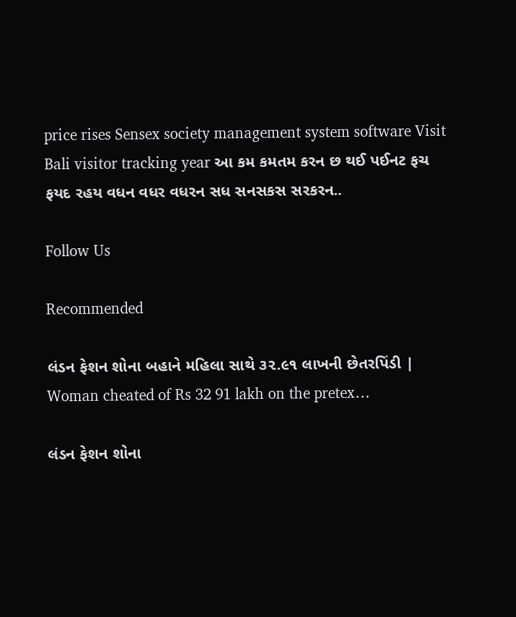price rises Sensex society management system software Visit Bali visitor tracking year આ કમ કમતમ કરન છ થઈ પઈનટ ફચ ફયદ રહય વધન વધર વધરન સધ સનસકસ સરકરન..

Follow Us

Recommended

લંડન ફેશન શોના બહાને મહિલા સાથે ૩૨.૯૧ લાખની છેતરપિંડી | Woman cheated of Rs 32 91 lakh on the pretex…

લંડન ફેશન શોના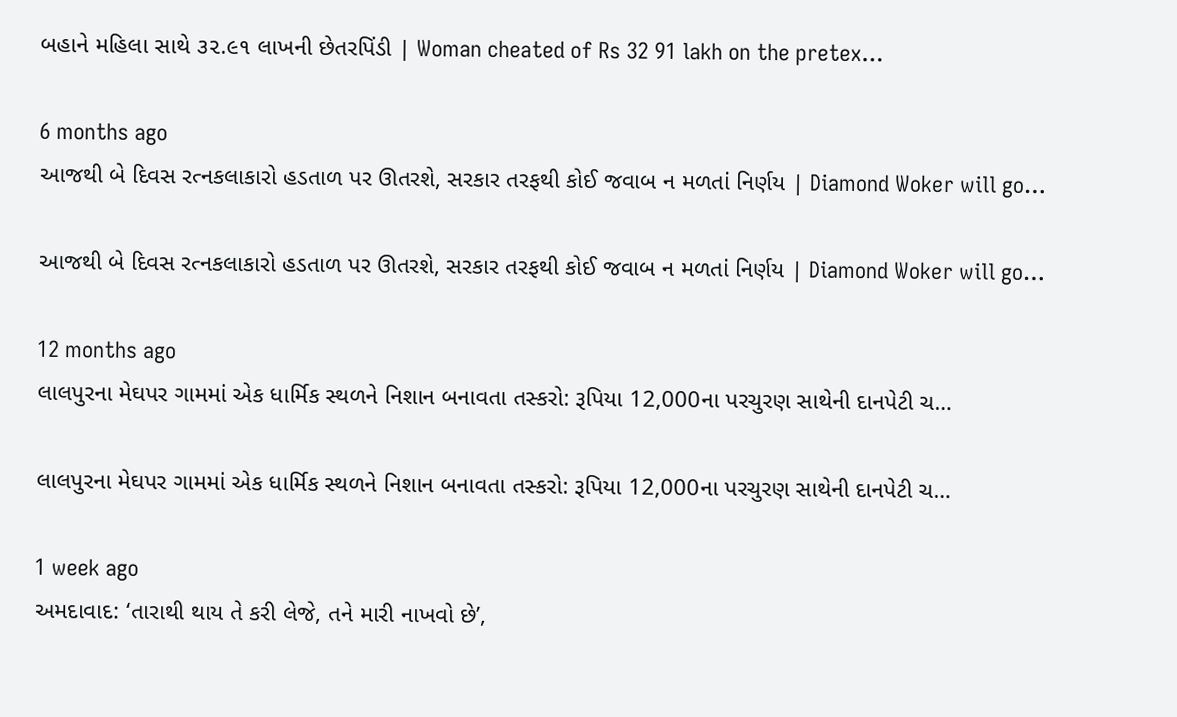બહાને મહિલા સાથે ૩૨.૯૧ લાખની છેતરપિંડી | Woman cheated of Rs 32 91 lakh on the pretex…

6 months ago
આજથી બે દિવસ રત્નકલાકારો હડતાળ પર ઊતરશે, સરકાર તરફથી કોઈ જવાબ ન મળતાં નિર્ણય | Diamond Woker will go…

આજથી બે દિવસ રત્નકલાકારો હડતાળ પર ઊતરશે, સરકાર તરફથી કોઈ જવાબ ન મળતાં નિર્ણય | Diamond Woker will go…

12 months ago
લાલપુરના મેઘપર ગામમાં એક ધાર્મિક સ્થળને નિશાન બનાવતા તસ્કરો: રૂપિયા 12,000ના પરચુરણ સાથેની દાનપેટી ચ…

લાલપુરના મેઘપર ગામમાં એક ધાર્મિક સ્થળને નિશાન બનાવતા તસ્કરો: રૂપિયા 12,000ના પરચુરણ સાથેની દાનપેટી ચ…

1 week ago
અમદાવાદ: ‘તારાથી થાય તે કરી લેજે, તને મારી નાખવો છે’,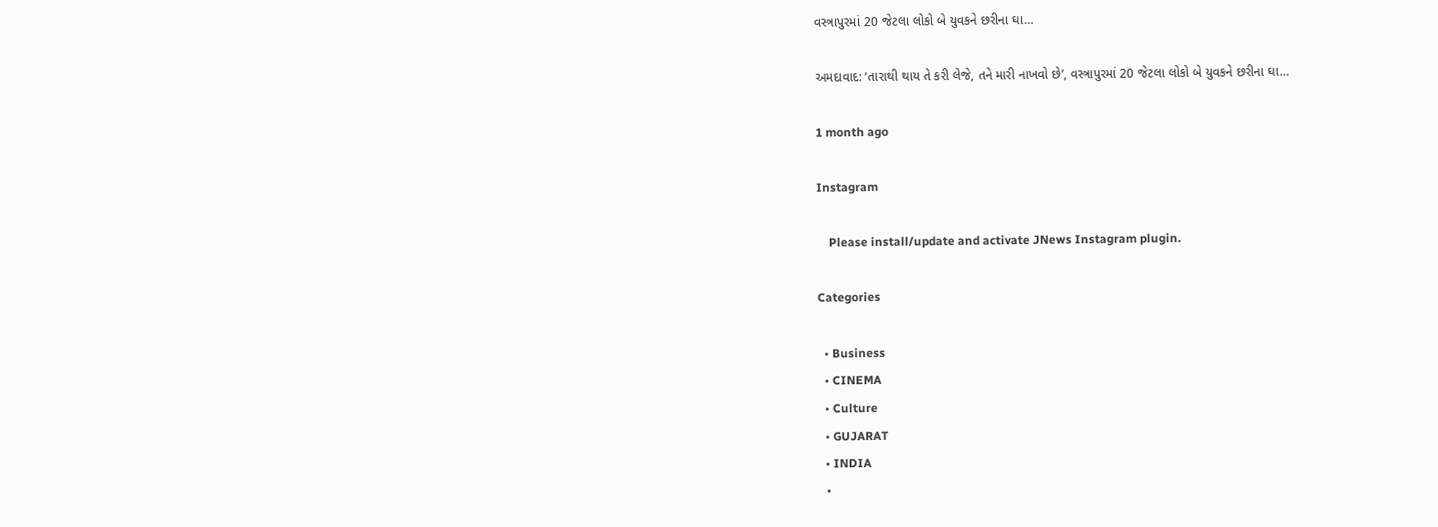વસ્ત્રાપુરમાં 20 જેટલા લોકો બે યુવકને છરીના ઘા…

અમદાવાદ: ‘તારાથી થાય તે કરી લેજે, તને મારી નાખવો છે’, વસ્ત્રાપુરમાં 20 જેટલા લોકો બે યુવકને છરીના ઘા…

1 month ago

Instagram

    Please install/update and activate JNews Instagram plugin.

Categories

  • Business
  • CINEMA
  • Culture
  • GUJARAT
  • INDIA
  •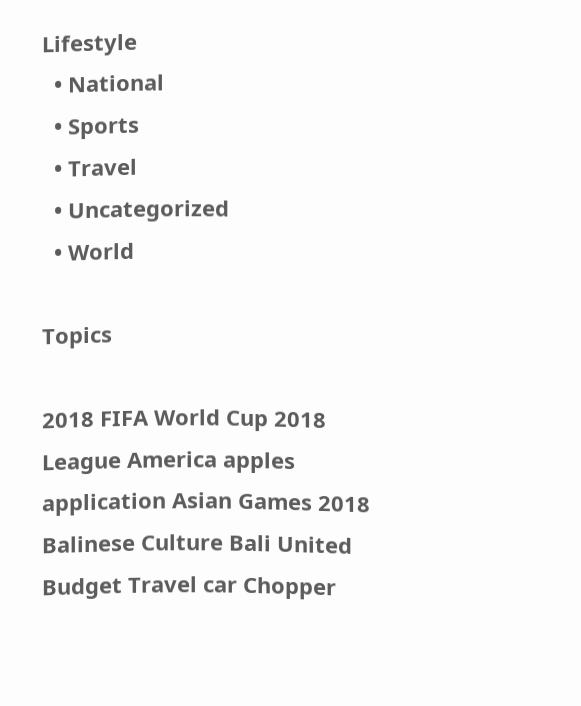Lifestyle
  • National
  • Sports
  • Travel
  • Uncategorized
  • World

Topics

2018 FIFA World Cup 2018 League America apples application Asian Games 2018 Balinese Culture Bali United Budget Travel car Chopper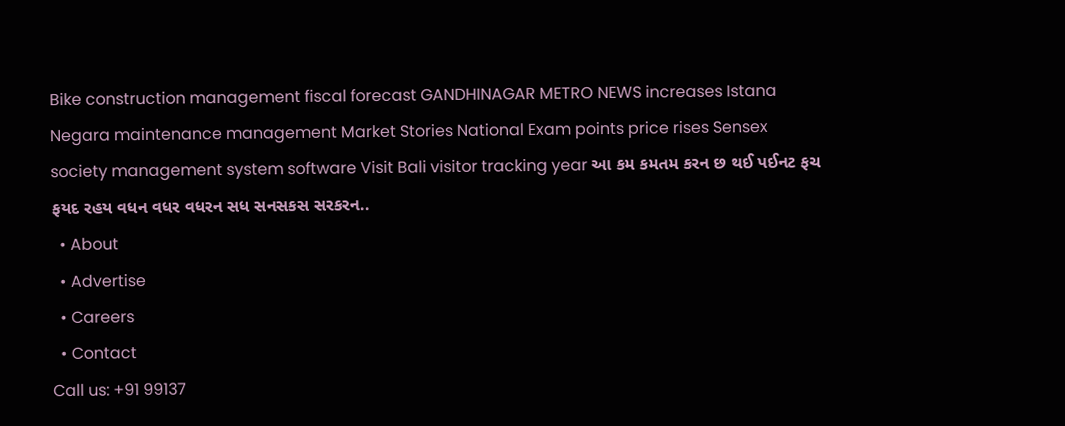Bike construction management fiscal forecast GANDHINAGAR METRO NEWS increases Istana Negara maintenance management Market Stories National Exam points price rises Sensex society management system software Visit Bali visitor tracking year આ કમ કમતમ કરન છ થઈ પઈનટ ફચ ફયદ રહય વધન વધર વધરન સધ સનસકસ સરકરન..
  • About
  • Advertise
  • Careers
  • Contact
Call us: +91 99137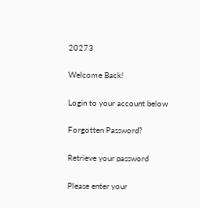20273

Welcome Back!

Login to your account below

Forgotten Password?

Retrieve your password

Please enter your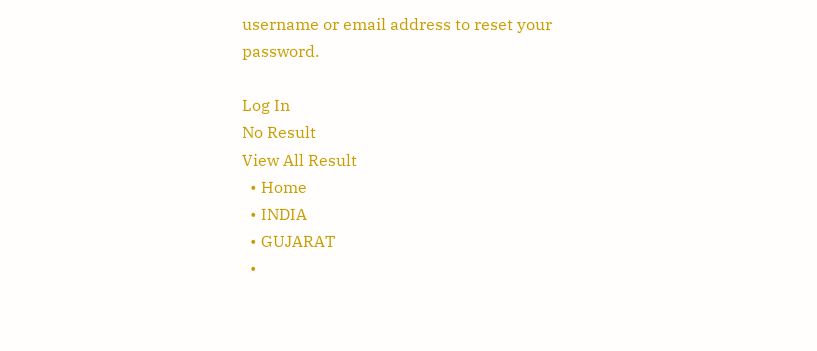username or email address to reset your password.

Log In
No Result
View All Result
  • Home
  • INDIA
  • GUJARAT
  •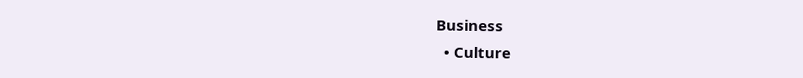Business
  • Culture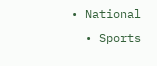• National
  • Sports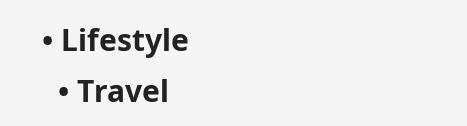• Lifestyle
  • Travel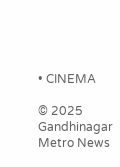• CINEMA

© 2025 Gandhinagar Metro News